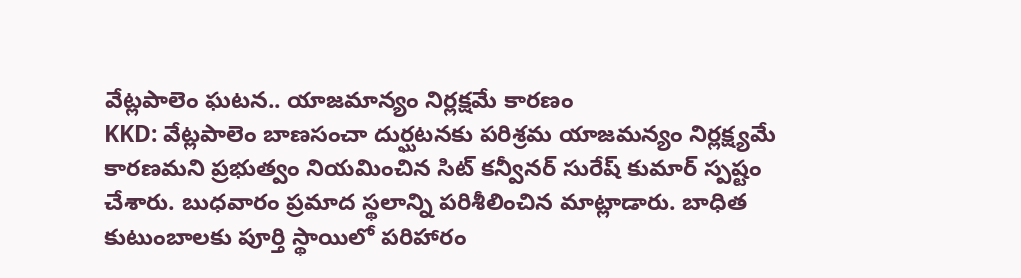వేట్లపాలెం ఘటన.. యాజమాన్యం నిర్లక్షమే కారణం
KKD: వేట్లపాలెం బాణసంచా దుర్ఘటనకు పరిశ్రమ యాజమన్యం నిర్లక్ష్యమే కారణమని ప్రభుత్వం నియమించిన సిట్ కన్వీనర్ సురేష్ కుమార్ స్పష్టం చేశారు. బుధవారం ప్రమాద స్థలాన్ని పరిశీలించిన మాట్లాడారు. బాధిత కుటుంబాలకు పూర్తి స్థాయిలో పరిహారం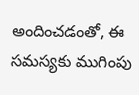అందించడంతో, ఈ సమస్యకు ముగింపు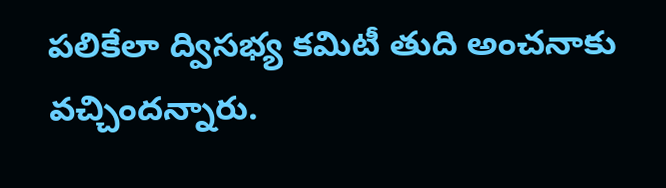పలికేలా ద్విసభ్య కమిటీ తుది అంచనాకు వచ్చిందన్నారు.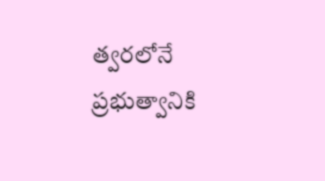త్వరలోనే ప్రభుత్వానికి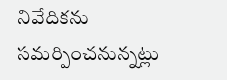నివేదికను సమర్పించనున్నట్లు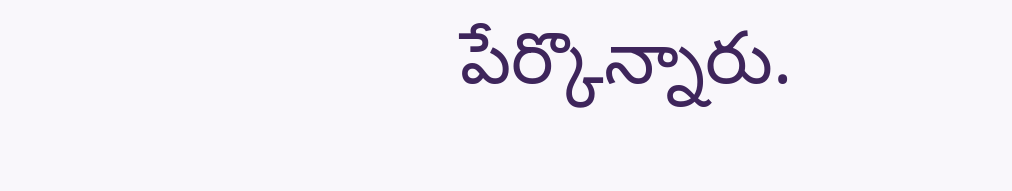పేర్కొన్నారు.